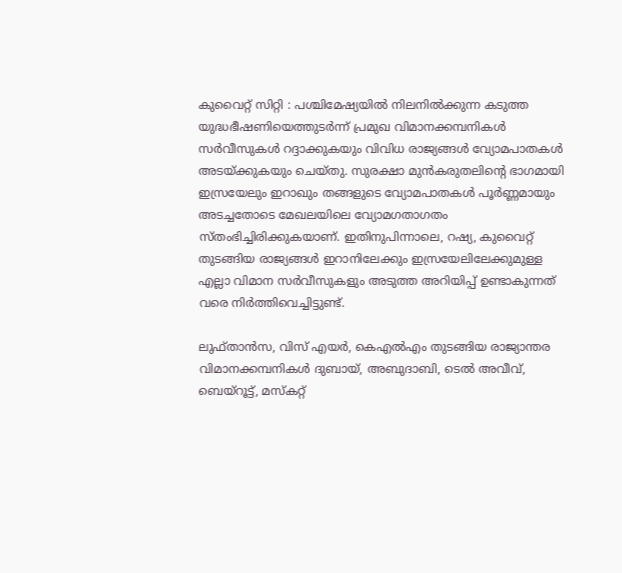കുവൈറ്റ് സിറ്റി : പശ്ചിമേഷ്യയിൽ നിലനിൽക്കുന്ന കടുത്ത യുദ്ധഭീഷണിയെത്തുടർന്ന് പ്രമുഖ വിമാനക്കമ്പനികൾ സർവീസുകൾ റദ്ദാക്കുകയും വിവിധ രാജ്യങ്ങൾ വ്യോമപാതകൾ അടയ്ക്കുകയും ചെയ്തു. സുരക്ഷാ മുൻകരുതലിന്റെ ഭാഗമായി ഇസ്രയേലും ഇറാഖും തങ്ങളുടെ വ്യോമപാതകൾ പൂർണ്ണമായും അടച്ചതോടെ മേഖലയിലെ വ്യോമഗതാഗതം സ്തംഭിച്ചിരിക്കുകയാണ്. ഇതിനുപിന്നാലെ, റഷ്യ, കുവൈറ്റ് തുടങ്ങിയ രാജ്യങ്ങൾ ഇറാനിലേക്കും ഇസ്രയേലിലേക്കുമുള്ള എല്ലാ വിമാന സർവീസുകളും അടുത്ത അറിയിപ്പ് ഉണ്ടാകുന്നത് വരെ നിർത്തിവെച്ചിട്ടുണ്ട്.

ലുഫ്താൻസ, വിസ് എയർ, കെഎൽഎം തുടങ്ങിയ രാജ്യാന്തര വിമാനക്കമ്പനികൾ ദുബായ്, അബുദാബി, ടെൽ അവീവ്, ബെയ്റൂട്ട്, മസ്കറ്റ്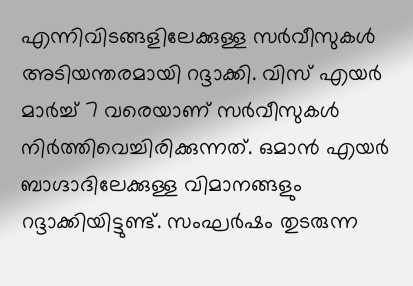എന്നിവിടങ്ങളിലേക്കുള്ള സർവീസുകൾ അടിയന്തരമായി റദ്ദാക്കി. വിസ് എയർ മാർച്ച് 7 വരെയാണ് സർവീസുകൾ നിർത്തിവെച്ചിരിക്കുന്നത്. ഒമാൻ എയർ ബാഗ്ദാദിലേക്കുള്ള വിമാനങ്ങളും റദ്ദാക്കിയിട്ടുണ്ട്. സംഘർഷം തുടരുന്ന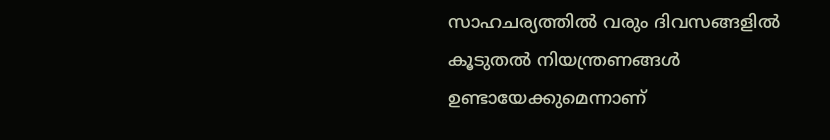സാഹചര്യത്തിൽ വരും ദിവസങ്ങളിൽ കൂടുതൽ നിയന്ത്രണങ്ങൾ ഉണ്ടായേക്കുമെന്നാണ്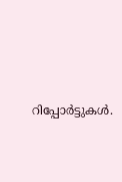റിപ്പോർട്ടുകൾ.